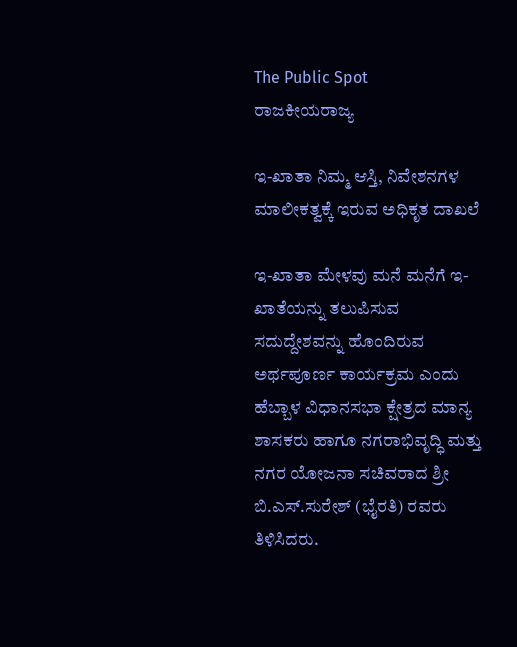The Public Spot
ರಾಜಕೀಯರಾಜ್ಯ

ಇ-ಖಾತಾ ನಿಮ್ಮ ಆಸ್ತಿ, ನಿವೇಶನಗಳ ಮಾಲೀಕತ್ವಕ್ಕೆ ಇರುವ ಅಧಿಕೃತ ದಾಖಲೆ

ಇ-ಖಾತಾ ಮೇಳವು ಮನೆ ಮನೆಗೆ ಇ-ಖಾತೆಯನ್ನು ತಲುಪಿಸುವ ಸದುದ್ದೇಶವನ್ನು ಹೊಂದಿರುವ ಅರ್ಥಪೂರ್ಣ ಕಾರ್ಯಕ್ರಮ ಎಂದು ಹೆಬ್ಬಾಳ ವಿಧಾನಸಭಾ ಕ್ಷೇತ್ರದ ಮಾನ್ಯ ಶಾಸಕರು ಹಾಗೂ ನಗರಾಭಿವೃದ್ಧಿ ಮತ್ತು ನಗರ ಯೋಜನಾ ಸಚಿವರಾದ ಶ್ರೀ ಬಿ.ಎಸ್.ಸುರೇಶ್ (ಭೈರತಿ) ರವರು ತಿಳಿಸಿದರು.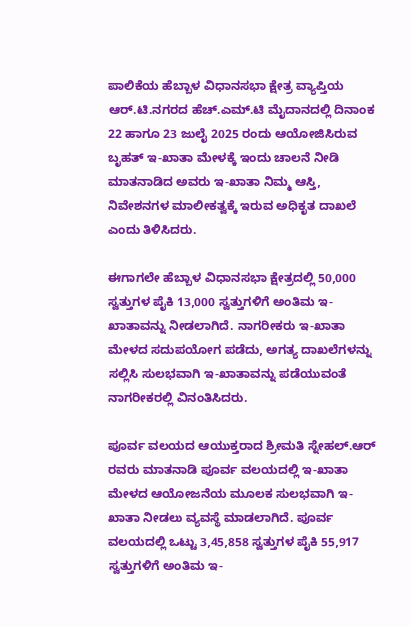ಪಾಲಿಕೆಯ ಹೆಬ್ಬಾಳ‌ ವಿಧಾನಸಭಾ ಕ್ಷೇತ್ರ ವ್ಯಾಪ್ತಿಯ ಆರ್.ಟಿ.ನಗರದ ಹೆಚ್.ಎಮ್.ಟಿ ಮೈದಾನದಲ್ಲಿ ದಿನಾಂಕ 22 ಹಾಗೂ 23 ಜುಲೈ 2025 ರಂದು ಆಯೋಜಿಸಿರುವ ಬೃಹತ್ ಇ-ಖಾತಾ ಮೇಳಕ್ಕೆ ಇಂದು ಚಾಲನೆ ನೀಡಿ ಮಾತನಾಡಿದ ಅವರು ಇ-ಖಾತಾ ನಿಮ್ಮ ಆಸ್ತಿ, ನಿವೇಶನಗಳ ಮಾಲೀಕತ್ವಕ್ಕೆ ಇರುವ ಅಧಿಕೃತ ದಾಖಲೆ ಎಂದು ತಿಳಿಸಿದರು.

ಈಗಾಗಲೇ ಹೆಬ್ಬಾಳ‌ ವಿಧಾನಸಭಾ ಕ್ಷೇತ್ರದಲ್ಲಿ 50,000 ಸ್ವತ್ತುಗಳ ಪೈಕಿ 13,000 ಸ್ವತ್ತುಗಳಿಗೆ ಅಂತಿಮ ಇ-ಖಾತಾವನ್ನು ನೀಡಲಾಗಿದೆ. ನಾಗರೀಕರು ಇ-ಖಾತಾ ಮೇಳದ ಸದುಪಯೋಗ ಪಡೆದು, ಅಗತ್ಯ ದಾಖಲೆಗಳನ್ನು ಸಲ್ಲಿಸಿ ಸುಲಭವಾಗಿ ಇ-ಖಾತಾವನ್ನು ಪಡೆಯುವಂತೆ ನಾಗರೀಕರಲ್ಲಿ ವಿನಂತಿಸಿದರು.

ಪೂರ್ವ ವಲಯದ ಆಯುಕ್ತರಾದ ಶ್ರೀಮತಿ ಸ್ನೇಹಲ್.ಆರ್ ರವರು ಮಾತನಾಡಿ ಪೂರ್ವ ವಲಯದಲ್ಲಿ ಇ-ಖಾತಾ ಮೇಳದ ಆಯೋಜನೆಯ ಮೂಲಕ‌ ಸುಲಭವಾಗಿ ಇ-ಖಾತಾ ನೀಡಲು ವ್ಯವಸ್ಥೆ ಮಾಡಲಾಗಿದೆ. ಪೂರ್ವ ವಲಯದಲ್ಲಿ ಒಟ್ಟು 3,45,858 ಸ್ವತ್ತುಗಳ ಪೈಕಿ 55,917 ಸ್ವತ್ತುಗಳಿಗೆ ಅಂತಿಮ ಇ-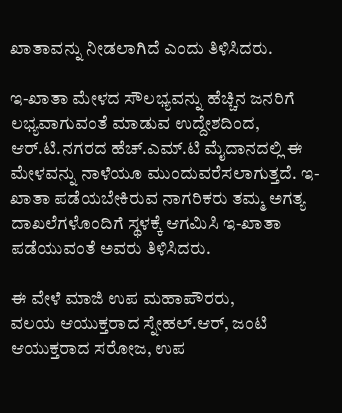ಖಾತಾವನ್ನು ನೀಡಲಾಗಿದೆ ಎಂದು ತಿಳಿಸಿದರು.

ಇ-ಖಾತಾ ಮೇಳದ‌ ಸೌಲಭ್ಯವನ್ನು ಹೆಚ್ಚಿನ ಜನರಿಗೆ ಲಭ್ಯವಾಗುವಂತೆ ಮಾಡುವ ಉದ್ದೇಶದಿಂದ, ಆರ್.ಟಿ.ನಗರದ ಹೆಚ್.ಎಮ್.ಟಿ ಮೈದಾನದಲ್ಲಿ ಈ ಮೇಳವನ್ನು ನಾಳೆಯೂ ಮುಂದುವರೆಸಲಾಗುತ್ತದೆ. ಇ-ಖಾತಾ ಪಡೆಯಬೇಕಿರುವ ನಾಗರಿಕರು ತಮ್ಮ ಅಗತ್ಯ ದಾಖಲೆಗಳೊಂದಿಗೆ ಸ್ಥಳಕ್ಕೆ ಆಗಮಿಸಿ ಇ-ಖಾತಾ ಪಡೆಯುವಂತೆ ಅವರು ತಿಳಿಸಿದರು.

ಈ ವೇಳೆ ಮಾಜಿ ಉಪ ಮಹಾಪೌರರು,
ವಲಯ ಆಯುಕ್ತರಾದ ಸ್ನೇಹಲ್.ಆರ್, ಜಂಟಿ ಆಯುಕ್ತರಾದ ಸರೋಜ, ಉಪ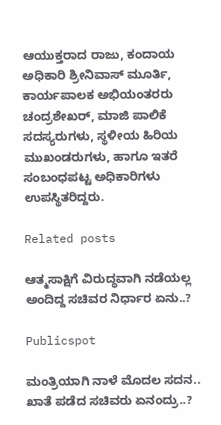ಆಯುಕ್ತರಾದ ರಾಜು, ಕಂದಾಯ ಅಧಿಕಾರಿ ಶ್ರೀನಿವಾಸ್ ಮೂರ್ತಿ, ಕಾರ್ಯಪಾಲಕ ಅಭಿಯಂತರರು ಚಂದ್ರಶೇಖರ್, ಮಾಜಿ ಪಾಲಿಕೆ ಸದಸ್ಯರುಗಳು, ಸ್ಥಳೀಯ ಹಿರಿಯ ಮುಖಂಡರುಗಳು, ಹಾಗೂ‌ ಇತರೆ ಸಂಬಂಧಪಟ್ಟ ಅಧಿಕಾರಿಗಳು ಉಪಸ್ಥಿತರಿದ್ದರು.

Related posts

ಆತ್ಮಸಾಕ್ಷಿಗೆ ವಿರುದ್ಧವಾಗಿ ನಡೆಯಲ್ಲ ಅಂದಿದ್ದ ಸಚಿವರ ನಿರ್ಧಾರ ಏನು..?

Publicspot

ಮಂತ್ರಿಯಾಗಿ ನಾಳೆ ಮೊದಲ ಸದನ.. ಖಾತೆ ಪಡೆದ ಸಚಿವರು ಏನಂದ್ರು..?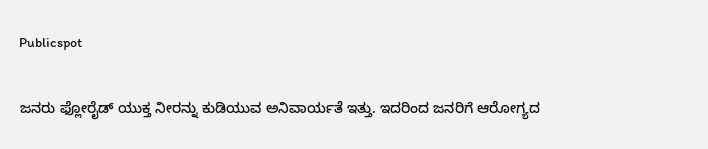Publicspot

ಜನರು ಫ್ಲೋರೈಡ್ ಯುಕ್ತ ನೀರನ್ನು ಕುಡಿಯುವ ಅನಿವಾರ್ಯತೆ ಇತ್ತು. ಇದರಿಂದ ಜನರಿಗೆ ಆರೋಗ್ಯದ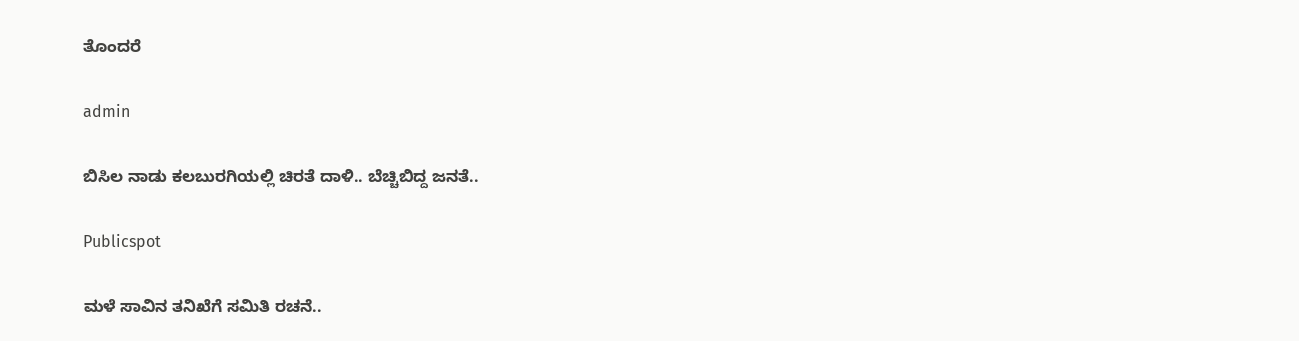ತೊಂದರೆ

admin

ಬಿಸಿಲ ನಾಡು ಕಲಬುರಗಿಯಲ್ಲಿ ಚಿರತೆ ದಾಳಿ.. ಬೆಚ್ಚಿಬಿದ್ದ ಜನತೆ..

Publicspot

ಮಳೆ ಸಾವಿನ ತನಿಖೆಗೆ ಸಮಿತಿ ರಚನೆ..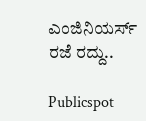ಎಂಜಿನಿಯರ್ಸ್‌ ರಜೆ ರದ್ದು..

Publicspot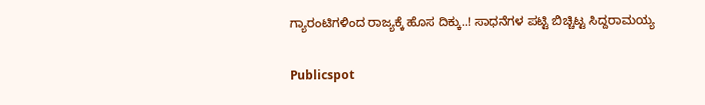ಗ್ಯಾರಂಟಿಗಳಿಂದ ರಾಜ್ಯಕ್ಕೆ ಹೊಸ ದಿಕ್ಕು..! ಸಾಧನೆಗಳ ಪಟ್ಟಿ ಬಿಚ್ಚಿಟ್ಟ ಸಿದ್ದರಾಮಯ್ಯ

Publicspot